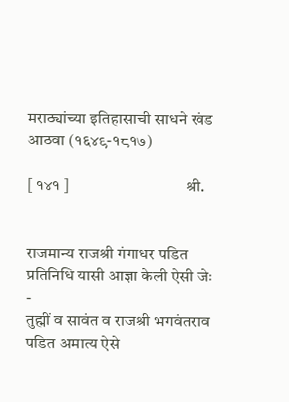मराठ्यांच्या इतिहासाची साधने खंड आठवा (१६४९-१८१७)

[ १४१ ]                                   श्री.


राजमान्य राजश्री गंगाधर पडित प्रतिनिधि यासी आज्ञा केली ऐसी जेः -
तुह्मीं व सावंत व राजश्री भगवंतराव पडित अमात्य ऐसे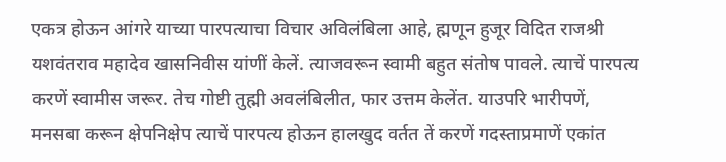एकत्र होऊन आंगरे याच्या पारपत्याचा विचार अविलंबिला आहे, ह्मणून हुजूर विदित राजश्री यशवंतराव महादेव खासनिवीस यांणीं केलें. त्याजवरून स्वामी बहुत संतोष पावले. त्याचें पारपत्य करणें स्वामीस जरूर. तेच गोष्टी तुह्मी अवलंबिलीत, फार उत्तम केलेंत. याउपरि भारीपणें, मनसबा करून क्षेपनिक्षेप त्याचें पारपत्य होऊन हालखुद वर्तत तें करणें गदस्ताप्रमाणें एकांत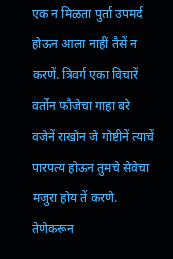एक न मिळता पुर्ता उपमर्द होऊन आला नाहीं तैसें न करणें. त्रिवर्ग एका विचारें वर्तोन फौजेचा गाहा बरे वजेनें राखोन जे गोष्टीनें त्याचें पारपत्य होऊन तुमचे सेवेचा मजुरा होय तें करणे. तेणेकरून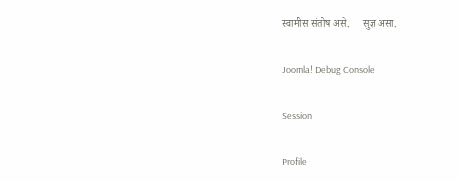स्वामीस संतोष असे.     सुज्ञ असा.

Joomla! Debug Console

Session

Profile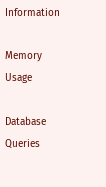Information

Memory Usage

Database Queries